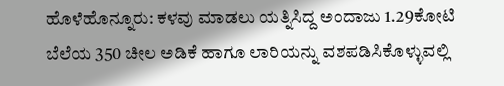ಹೊಳೆಹೊನ್ನೂರು: ಕಳವು ಮಾಡಲು ಯತ್ನಿಸಿದ್ದ ಅಂದಾಜು 1.29ಕೋಟಿ ಬೆಲೆಯ 350 ಚೀಲ ಅಡಿಕೆ ಹಾಗೂ ಲಾರಿಯನ್ನು ವಶಪಡಿಸಿಕೊಳ್ಳುವಲ್ಲಿ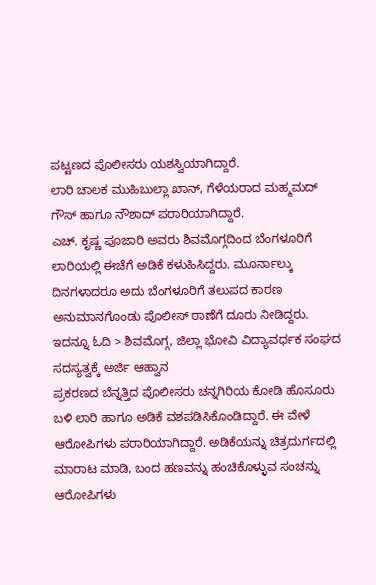ಪಟ್ಟಣದ ಪೊಲೀಸರು ಯಶಸ್ವಿಯಾಗಿದ್ದಾರೆ.
ಲಾರಿ ಚಾಲಕ ಮುಹಿಬುಲ್ಲಾ ಖಾನ್, ಗೆಳೆಯರಾದ ಮಹ್ಮಮದ್ ಗೌಸ್ ಹಾಗೂ ನೌಶಾದ್ ಪರಾರಿಯಾಗಿದ್ದಾರೆ.
ಎಚ್. ಕೃಷ್ಣ ಪೂಜಾರಿ ಅವರು ಶಿವಮೊಗ್ಗದಿಂದ ಬೆಂಗಳೂರಿಗೆ ಲಾರಿಯಲ್ಲಿ ಈಚೆಗೆ ಅಡಿಕೆ ಕಳುಹಿಸಿದ್ದರು. ಮೂರ್ನಾಲ್ಕು ದಿನಗಳಾದರೂ ಅದು ಬೆಂಗಳೂರಿಗೆ ತಲುಪದ ಕಾರಣ ಅನುಮಾನಗೊಂಡು ಪೊಲೀಸ್ ಠಾಣೆಗೆ ದೂರು ನೀಡಿದ್ದರು.
ಇದನ್ನೂ ಓದಿ > ಶಿವಮೊಗ್ಗ, ಜಿಲ್ಲಾ ಭೋವಿ ವಿದ್ಯಾವರ್ಧಕ ಸಂಘದ ಸದಸ್ಯತ್ವಕ್ಕೆ ಅರ್ಜಿ ಆಹ್ವಾನ
ಪ್ರಕರಣದ ಬೆನ್ನತ್ತಿದ ಪೊಲೀಸರು ಚನ್ನಗಿರಿಯ ಕೋಡಿ ಹೊಸೂರು ಬಳಿ ಲಾರಿ ಹಾಗೂ ಅಡಿಕೆ ವಶಪಡಿಸಿಕೊಂಡಿದ್ದಾರೆ. ಈ ವೇಳೆ ಆರೋಪಿಗಳು ಪರಾರಿಯಾಗಿದ್ದಾರೆ. ಅಡಿಕೆಯನ್ನು ಚಿತ್ರದುರ್ಗದಲ್ಲಿ ಮಾರಾಟ ಮಾಡಿ, ಬಂದ ಹಣವನ್ನು ಹಂಚಿಕೊಳ್ಳುವ ಸಂಚನ್ನು ಆರೋಪಿಗಳು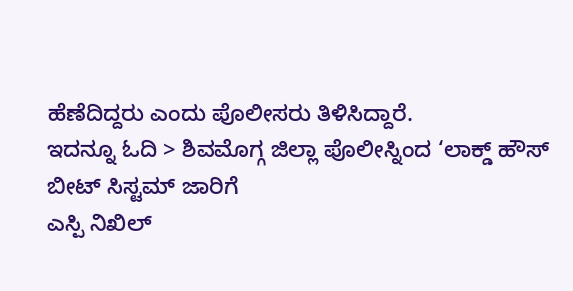ಹೆಣೆದಿದ್ದರು ಎಂದು ಪೊಲೀಸರು ತಿಳಿಸಿದ್ದಾರೆ.
ಇದನ್ನೂ ಓದಿ > ಶಿವಮೊಗ್ಗ ಜಿಲ್ಲಾ ಪೊಲೀಸ್ನಿಂದ ‘ಲಾಕ್ಡ್ ಹೌಸ್ ಬೀಟ್ ಸಿಸ್ಟಮ್ ಜಾರಿಗೆ
ಎಸ್ಪಿ ನಿಖಿಲ್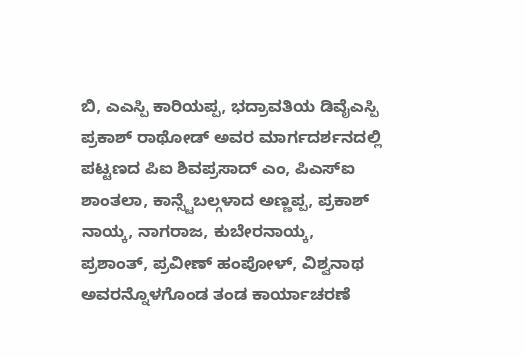ಬಿ, ಎಎಸ್ಪಿ ಕಾರಿಯಪ್ಪ, ಭದ್ರಾವತಿಯ ಡಿವೈಎಸ್ಪಿ ಪ್ರಕಾಶ್ ರಾಥೋಡ್ ಅವರ ಮಾರ್ಗದರ್ಶನದಲ್ಲಿ ಪಟ್ಟಣದ ಪಿಐ ಶಿವಪ್ರಸಾದ್ ಎಂ, ಪಿಎಸ್ಐ ಶಾಂತಲಾ, ಕಾನ್ಸ್ಟೆಬಲ್ಗಳಾದ ಅಣ್ಣಪ್ಪ, ಪ್ರಕಾಶ್ ನಾಯ್ಕ, ನಾಗರಾಜ, ಕುಬೇರನಾಯ್ಕ, ಪ್ರಶಾಂತ್, ಪ್ರವೀಣ್ ಹಂಪೋಳ್, ವಿಶ್ವನಾಥ ಅವರನ್ನೊಳಗೊಂಡ ತಂಡ ಕಾರ್ಯಾಚರಣೆ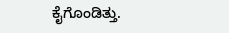ಕೈಗೊಂಡಿತ್ತು.